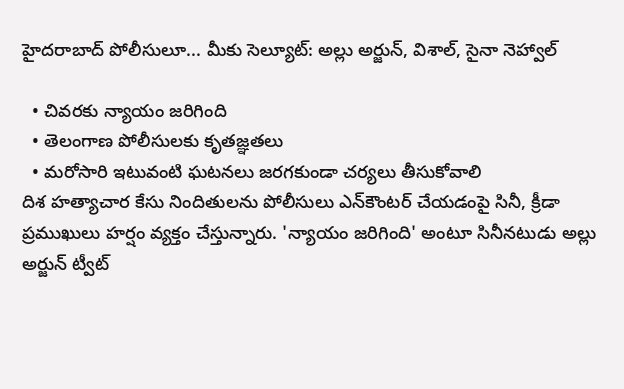హైదరాబాద్ పోలీసులూ... మీకు సెల్యూట్: అల్లు అర్జున్, విశాల్, సైనా నెహ్వాల్

  • చివరకు న్యాయం జరిగింది
  • తెలంగాణ పోలీసులకు కృతజ్ఞతలు
  • మరోసారి ఇటువంటి ఘటనలు జరగకుండా చర్యలు తీసుకోవాలి
దిశ హత్యాచార కేసు నిందితులను పోలీసులు ఎన్‌కౌంటర్‌ చేయడంపై సినీ, క్రీడా ప్రముఖులు హర్షం వ్యక్తం చేస్తున్నారు. 'న్యాయం జరిగింది' అంటూ సినీనటుడు అల్లు అర్జున్ ట్వీట్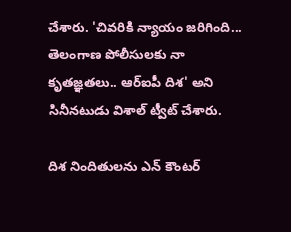చేశారు. 'చివరికి న్యాయం జరిగింది... తెలంగాణ పోలీసులకు నా కృతజ్ఞతలు.. ఆర్ఐపీ దిశ' అని సినీనటుడు విశాల్ ట్వీట్ చేశారు.

దిశ నిందితులను ఎన్ కౌంటర్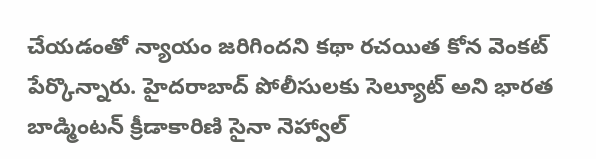చేయడంతో న్యాయం జరిగిందని కథా రచయిత కోన వెంకట్ పేర్కొన్నారు. హైదరాబాద్ పోలీసులకు సెల్యూట్ అని భారత బాడ్మింటన్ క్రీడాకారిణి సైనా నెహ్వాల్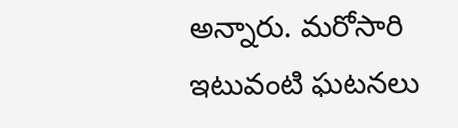అన్నారు. మరోసారి ఇటువంటి ఘటనలు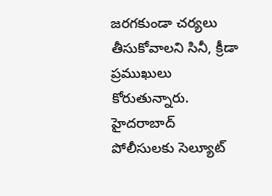జరగకుండా చర్యలు తీసుకోవాలని సినీ, క్రీడా ప్రముఖులు కోరుతున్నారు. హైదరాబాద్ పోలీసులకు సెల్యూట్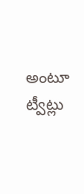అంటూ ట్వీట్లు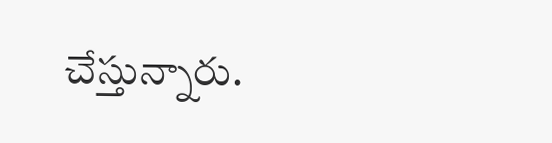చేస్తున్నారు.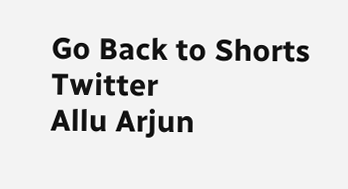Go Back to Shorts
Twitter
Allu Arjun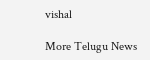vishal

More Telugu News